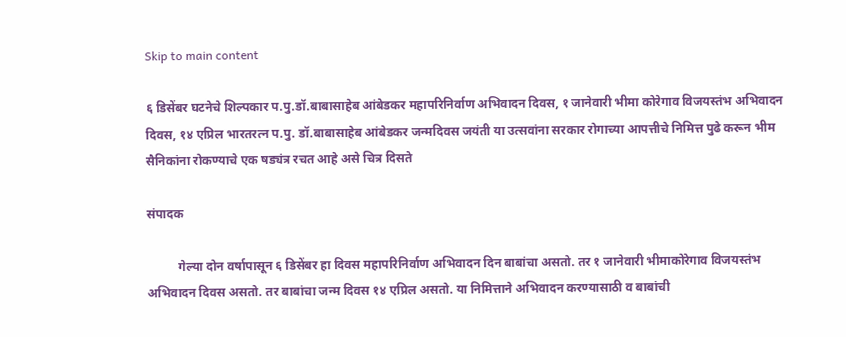Skip to main content

६ डिसेंबर घटनेचे शिल्पकार प.पु.डॉ.बाबासाहेब आंबेडकर महापरिनिर्वाण अभिवादन दिवस, १ जानेवारी भीमा कोरेगाव विजयस्तंभ अभिवादन दिवस, १४ एप्रिल भारतरत्न प.पु. डॉ.बाबासाहेब आंबेडकर जन्मदिवस जयंती या उत्सवांना सरकार रोगाच्या आपत्तीचे निमित्त पुढे करून भीम सैनिकांना रोकण्याचे एक षड्यंत्र रचत आहे असे चित्र दिसते

संपादक

          गेल्या दोन वर्षापासून ६ डिसेंबर हा दिवस महापरिनिर्वाण अभिवादन दिन बाबांचा असतो. तर १ जानेवारी भीमाकोरेगाव विजयस्तंभ अभिवादन दिवस असतो. तर बाबांचा जन्म दिवस १४ एप्रिल असतो. या निमित्ताने अभिवादन करण्यासाठी व बाबांची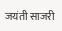जयंती साजरी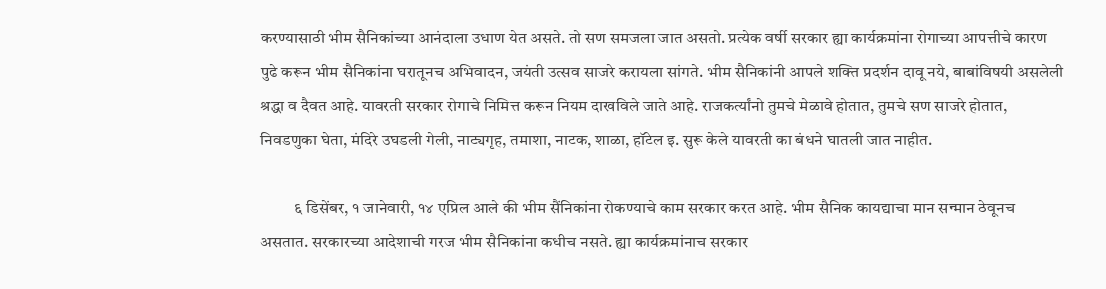करण्यासाठी भीम सैनिकांच्या आनंदाला उधाण येत असते. तो सण समजला जात असतो. प्रत्येक वर्षी सरकार ह्या कार्यक्रमांना रोगाच्या आपत्तीचे कारण पुढे करून भीम सैनिकांना घरातूनच अभिवादन, जयंती उत्सव साजरे करायला सांगते. भीम सैनिकांनी आपले शक्ति प्रदर्शन दावू नये, बाबांविषयी असलेली श्रद्धा व दैवत आहे. यावरती सरकार रोगाचे निमित्त करून नियम दाखविले जाते आहे. राजकर्त्यांनो तुमचे मेळावे होतात, तुमचे सण साजरे होतात, निवडणुका घेता, मंदिरे उघडली गेली, नाट्यगृह, तमाशा, नाटक, शाळा, हॉटेल इ. सुरू केले यावरती का बंधने घातली जात नाहीत.

          ६ डिसेंबर, १ जानेवारी, १४ एप्रिल आले की भीम सैंनिकांना रोकण्याचे काम सरकार करत आहे. भीम सैनिक कायद्याचा मान सन्मान ठेवूनच असतात. सरकारच्या आदेशाची गरज भीम सैनिकांना कधीच नसते. ह्या कार्यक्रमांनाच सरकार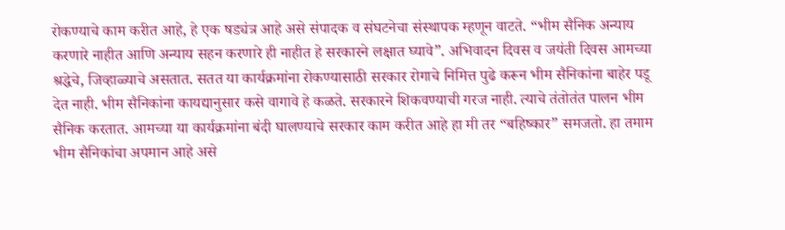रोकण्याचे काम करीत आहे, हे एक षड्यंत्र आहे असे संपादक व संघटनेचा संस्थापक म्हणून वाटते. “भीम सैनिक अन्याय करणारे नाहीत आणि अन्याय सहन करणारे ही नाहीत हे सरकारने लक्षात घ्यावे”. अभिवादन दिवस व जयंती दिवस आमच्या श्रद्धेचे, जिव्हाळ्याचे असतात. सतत या कार्यक्रमांना रोकण्यासाठी सरकार रोगाचे निमित्त पुढे करून भीम सैनिकांना बाहेर पडू देत नाही. भीम सैनिकांना कायद्यानुसार कसे वागावे हे कळते. सरकारने शिकवण्याची गरज नाही. त्याचे तंतोतंत पालन भीम सैनिक करतात. आमच्या या कार्यक्रमांना बंदी घालण्याचे सरकार काम करीत आहे हा मी तर “बहिष्कार” समजतो. हा तमाम भीम सैनिकांचा अपमान आहे असे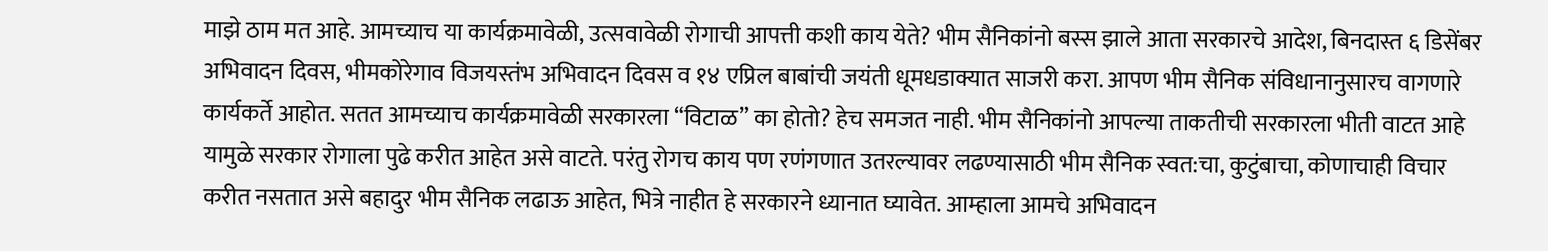माझे ठाम मत आहे. आमच्याच या कार्यक्रमावेळी, उत्सवावेळी रोगाची आपत्ती कशी काय येते? भीम सैनिकांनो बस्स झाले आता सरकारचे आदेश, बिनदास्त ६ डिसेंबर अभिवादन दिवस, भीमकोरेगाव विजयस्तंभ अभिवादन दिवस व १४ एप्रिल बाबांची जयंती धूमधडाक्यात साजरी करा. आपण भीम सैनिक संविधानानुसारच वागणारे कार्यकर्ते आहोत. सतत आमच्याच कार्यक्रमावेळी सरकारला “विटाळ” का होतो? हेच समजत नाही. भीम सैनिकांनो आपल्या ताकतीची सरकारला भीती वाटत आहे यामुळे सरकार रोगाला पुढे करीत आहेत असे वाटते. परंतु रोगच काय पण रणंगणात उतरल्यावर लढण्यासाठी भीम सैनिक स्वत:चा, कुटुंबाचा, कोणाचाही विचार करीत नसतात असे बहादुर भीम सैनिक लढाऊ आहेत, भित्रे नाहीत हे सरकारने ध्यानात घ्यावेत. आम्हाला आमचे अभिवादन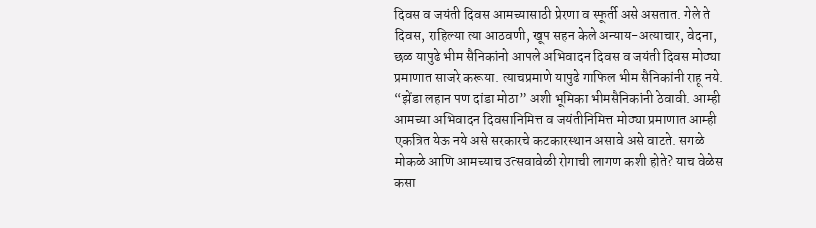दिवस व जयंती दिवस आमच्यासाठी प्रेरणा व स्फूर्ती असे असतात. गेले ते दिवस, राहिल्या त्या आठवणी, खूप सहन केले अन्याय-अत्याचार, वेदना, छळ यापुढे भीम सैनिकांनो आपले अभिवादन दिवस व जयंती दिवस मोठ्या प्रमाणात साजरे करूया. त्याचप्रमाणे यापुढे गाफिल भीम सैनिकांनी राहू नये. “झेंडा लहान पण दांडा मोठा” अशी भूमिका भीमसैनिकांनी ठेवावी. आम्ही आमच्या अभिवादन दिवसानिमित्त व जयंतीनिमित्त मोठ्या प्रमाणात आम्ही एकत्रित येऊ नये असे सरकारचे कटकारस्थान असावे असे वाटते. सगळे मोकळे आणि आमच्याच उत्सवावेळी रोगाची लागण कशी होते? याच वेळेस कसा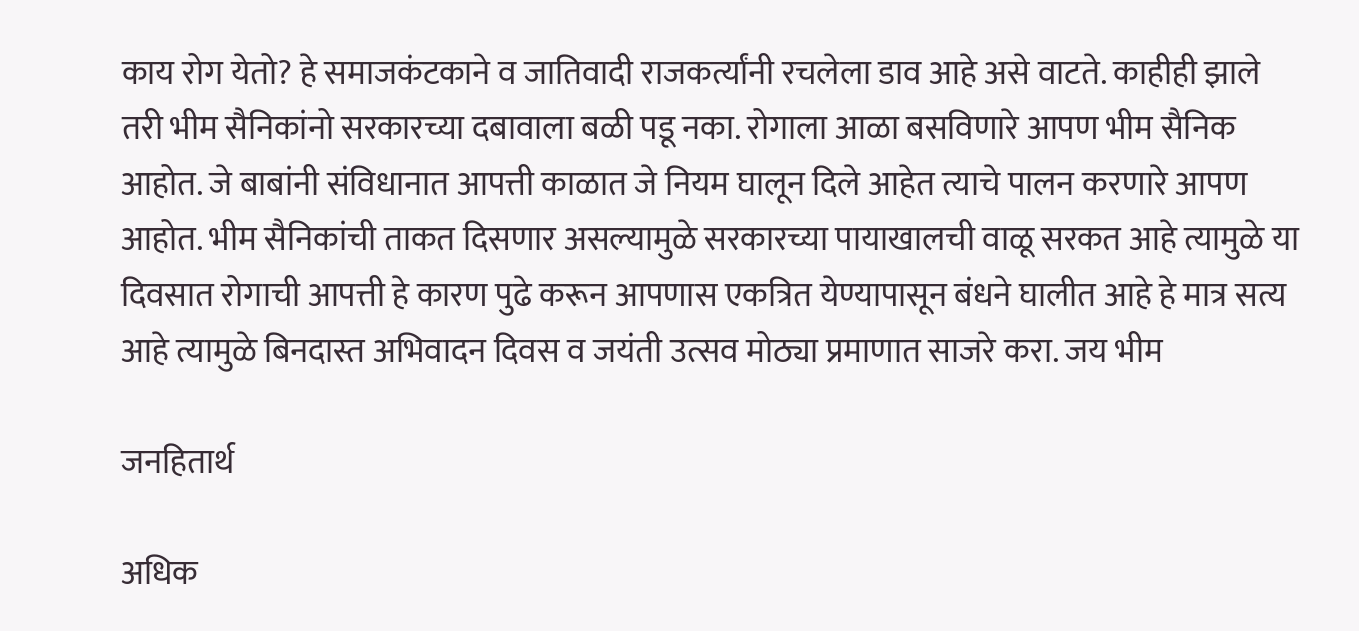काय रोग येतो? हे समाजकंटकाने व जातिवादी राजकर्त्यांनी रचलेला डाव आहे असे वाटते. काहीही झाले तरी भीम सैनिकांनो सरकारच्या दबावाला बळी पडू नका. रोगाला आळा बसविणारे आपण भीम सैनिक आहोत. जे बाबांनी संविधानात आपत्ती काळात जे नियम घालून दिले आहेत त्याचे पालन करणारे आपण आहोत. भीम सैनिकांची ताकत दिसणार असल्यामुळे सरकारच्या पायाखालची वाळू सरकत आहे त्यामुळे या दिवसात रोगाची आपत्ती हे कारण पुढे करून आपणास एकत्रित येण्यापासून बंधने घालीत आहे हे मात्र सत्य आहे त्यामुळे बिनदास्त अभिवादन दिवस व जयंती उत्सव मोठ्या प्रमाणात साजरे करा. जय भीम

जनहितार्थ

अधिक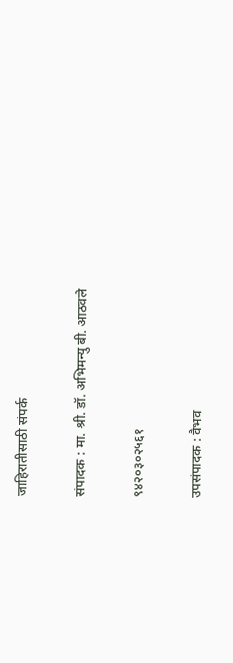जाहिरातीसाठी संपर्क

संपादक : मा. श्री. डॉ. अभिमन्यु बी. आठवले

९४२०३०२५६१

उपसंपादक : वैभव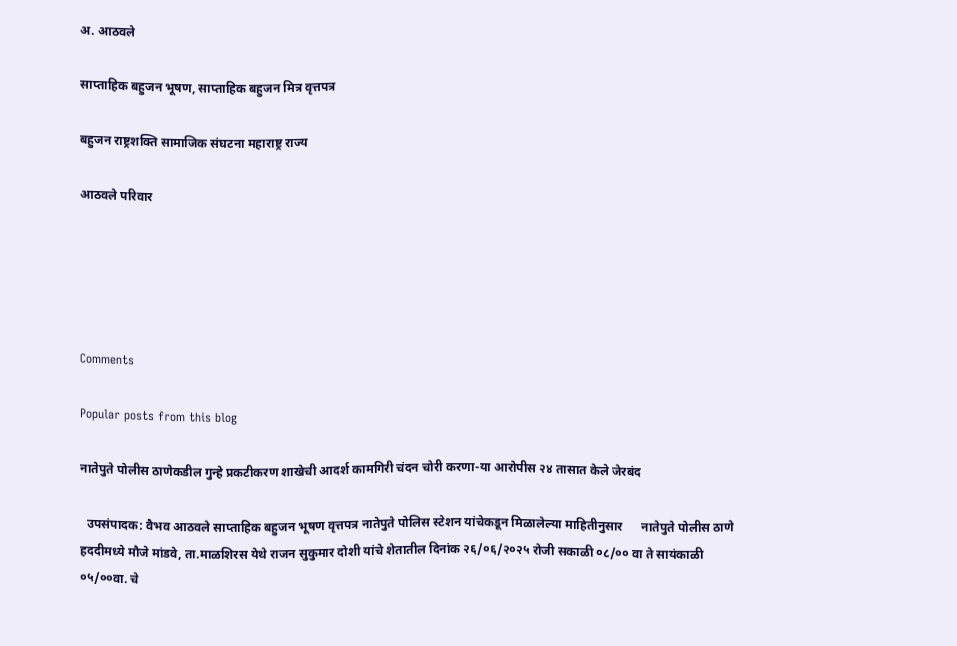अ. आठवले

साप्ताहिक बहुजन भूषण, साप्ताहिक बहुजन मित्र वृत्तपत्र

बहुजन राष्ट्रशक्ति सामाजिक संघटना महाराष्ट्र राज्य

आठवले परिवार





Comments

Popular posts from this blog

नातेपुते पोलीस ठाणेकडील गुन्हे प्रकटीकरण शाखेची आदर्श कामगिरी चंदन चोरी करणा-या आरोपीस २४ तासात केले जेरबंद

  उपसंपादक: वैभव आठवले साप्ताहिक बहुजन भूषण वृत्तपत्र नातेपुते पोलिस स्टेशन यांचेकडून मिळालेल्या माहितीनुसार      नातेपुते पोलीस ठाणे हददीमध्ये मौजे मांडवे, ता.माळशिरस येथे राजन सुकुमार दोशी यांचे शेतातील दिनांक २६/०६/२०२५ रोजी सकाळी ०८/०० वा ते सायंकाळी ०५/००वा. चे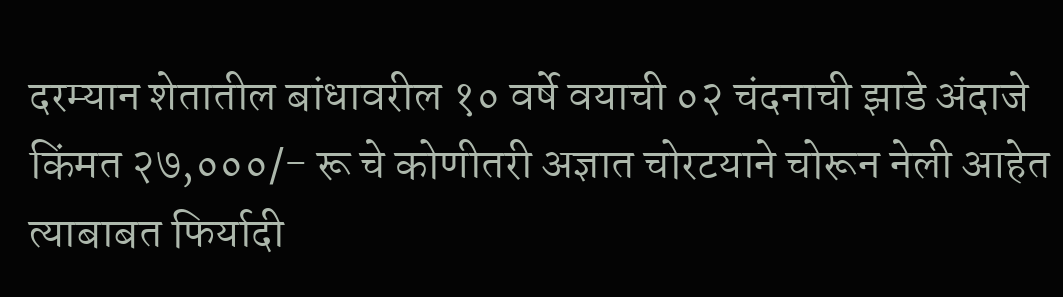दरम्यान शेतातील बांधावरील १० वर्षे वयाची ०२ चंदनाची झाडे अंदाजे किंमत २७,०००/- रू चे कोणीतरी अज्ञात चोरटयाने चोरून नेली आहेत त्याबाबत फिर्यादी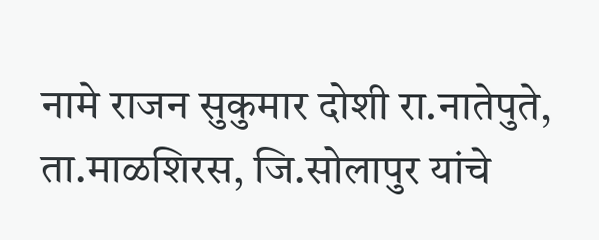नामे राजन सुकुमार दोशी रा.नातेपुते, ता.माळशिरस, जि.सोलापुर यांचे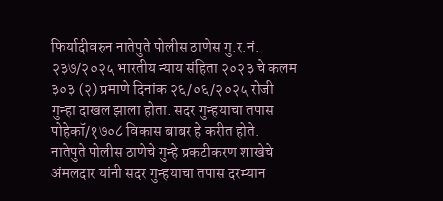फिर्यादीवरुन नातेपुते पोलीस ठाणेस गु.र.नं. २३७/२०२५ भारतीय न्याय संहिता २०२३ चे कलम ३०३ (२) प्रमाणे दिनांक २६/०६/२०२५ रोजी गुन्हा दाखल झाला होता. सदर गुन्हयाचा तपास पोहेकॉ/१७०८ विकास बाबर हे करीत होते.      नातेपुते पोलीस ठाणेचे गुन्हे प्रकटीकरण शाखेचे अंमलदार यांनी सदर गुन्हयाचा तपास दरम्यान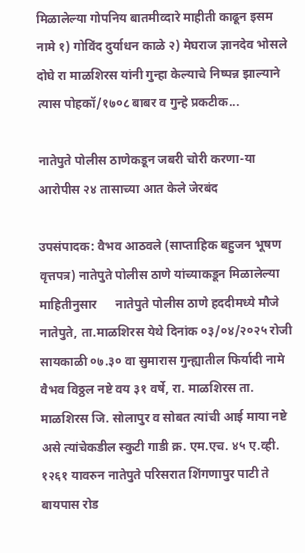मिळालेल्या गोपनिय बातमीव्दारे माहीती काढून इसम नामे १) गोविंद दुर्याधन काळे २) मेघराज ज्ञानदेव भोसले दोघे रा माळशिरस यांनी गुन्हा केल्याचे निष्पन्न झाल्याने त्यास पोहकॉ/१७०८ बाबर व गुन्हे प्रकटीक...

नातेपुते पोलीस ठाणेकडून जबरी चोरी करणा-या आरोपीस २४ तासाच्या आत केले जेरबंद

उपसंपादक: वैभव आठवले (साप्ताहिक बहुजन भूषण वृत्तपत्र) नातेपुते पोलीस ठाणे यांच्याकडून मिळालेल्या माहितीनुसार      नातेपुते पोलीस ठाणे हददीमध्ये मौजे नातेपुते, ता.माळशिरस येथे दिनांक ०३/०४/२०२५ रोजी सायकाळी ०७.३० वा सुमारास गुन्ह्यातील फिर्यादी नामे वैभव विठ्ठल नष्टे वय ३१ वर्षे, रा. माळशिरस ता. माळशिरस जि. सोलापुर व सोबत त्यांची आई माया नष्टे असे त्यांचेकडील स्कुटी गाडी क्र. एम.एच. ४५ ए.व्ही. १२६१ यावरुन नातेपुते परिसरात शिंगणापुर पाटी ते बायपास रोड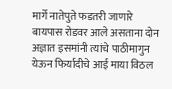मार्गे नातेपुते फडतरी जाणारे बायपास रोडवर आले असताना दोन अज्ञात इसमांनी त्यांचे पाठीमागुन येऊन फिर्यादीचे आई माया विठल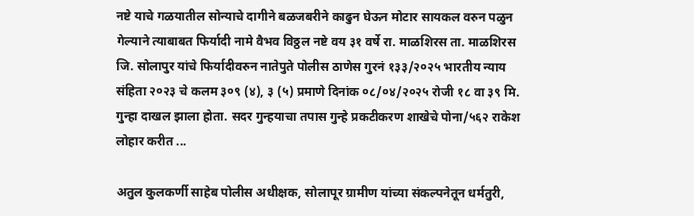नष्टे याचे गळयातील सोन्याचे दागीने बळजबरीने काढुन घेऊन मोटार सायकल वरुन पळुन गेल्याने त्याबाबत फिर्यादी नामे वैभव विठ्ठल नष्टे वय ३१ वर्षे रा. माळशिरस ता. माळशिरस जि. सोलापुर यांचे फिर्यादीवरुन नातेपुते पोलीस ठाणेस गुरनं १३३/२०२५ भारतीय न्याय संहिता २०२३ चे कलम ३०९ (४), ३ (५) प्रमाणे दिनांक ०८/०४/२०२५ रोजी १८ वा ३९ मि. गुन्हा दाखल झाला होता. सदर गुन्हयाचा तपास गुन्हे प्रकटीकरण शाखेचे पोना/५६२ राकेश लोहार करीत ...

अतुल कुलकर्णी साहेब पोलीस अधीक्षक, सोलापूर ग्रामीण यांच्या संकल्पनेतून धर्मतुरी,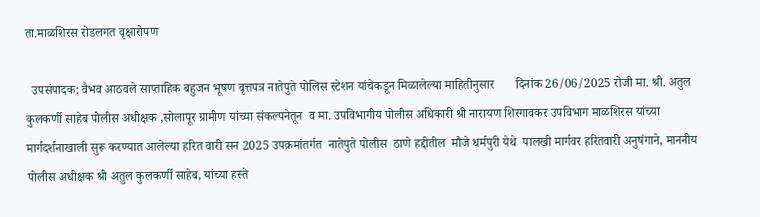ता.माळशिरस रोडलगत वृक्षारोपण

  उपसंपादक: वैभव आठवले साप्ताहिक बहुजन भूषण वृत्तपत्र नातेपुते पोलिस स्टेशन यांचेकडून मिळालेल्या माहितीनुसार       दिनांक 26/06/2025 रोजी मा. श्री. अतुल कुलकर्णी साहेब पोलीस अधीक्षक ,सोलापूर ग्रामीण यांच्या संकल्पनेतून  व मा. उपविभागीय पोलीस अधिकारी श्री नारायण शिरगावकर उपविभाग माळशिरस यांच्या मार्गदर्शनाखाली सुरू करण्यात आलेल्या हरित वारी सन 2025 उपक्रमांतर्गत  नातेपुते पोलीस  ठाणे हद्दीतील  मौजे धर्मपुरी येथे  पालखी मार्गवर हरितवारी अनुषंगाने, माननीय पोलीस अधीक्षक श्री अतुल कुलकर्णी साहेब, यांच्या हस्ते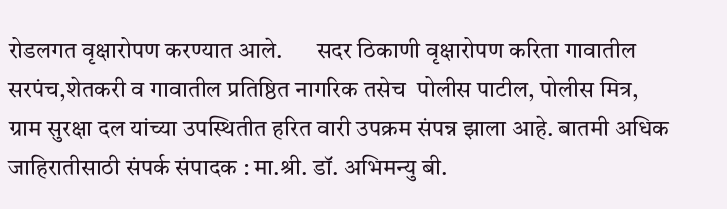रोडलगत वृक्षारोपण करण्यात आले.       सदर ठिकाणी वृक्षारोपण करिता गावातील सरपंच,शेतकरी व गावातील प्रतिष्ठित नागरिक तसेच  पोलीस पाटील, पोलीस मित्र, ग्राम सुरक्षा दल यांच्या उपस्थितीत हरित वारी उपक्रम संपन्न झाला आहे. बातमी अधिक जाहिरातीसाठी संपर्क संपादक : मा.श्री. डॉ. अभिमन्यु बी.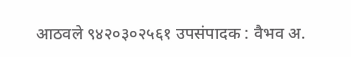आठवले ९४२०३०२५६१ उपसंपादक : वैभव अ.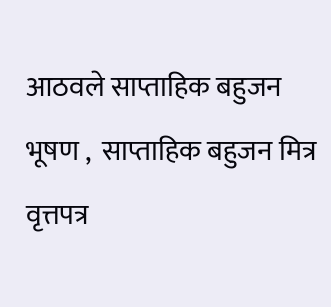आठवले साप्ताहिक बहुजन भूषण ,  साप्ताहिक बहुजन मित्र वृत्तपत्र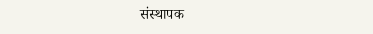संस्थापक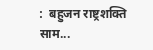:  बहुजन राष्ट्रशक्ति साम...